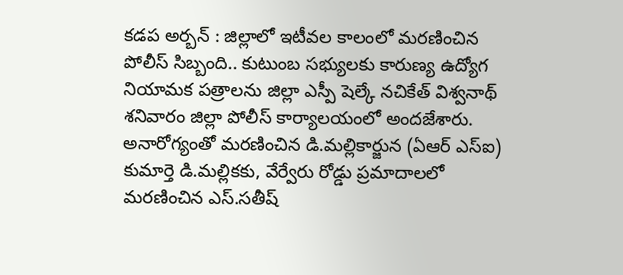కడప అర్బన్ : జిల్లాలో ఇటీవల కాలంలో మరణించిన పోలీస్ సిబ్బంది.. కుటుంబ సభ్యులకు కారుణ్య ఉద్యోగ నియామక పత్రాలను జిల్లా ఎస్పీ షెల్కే నచికేత్ విశ్వనాథ్ శనివారం జిల్లా పోలీస్ కార్యాలయంలో అందజేశారు. అనారోగ్యంతో మరణించిన డి.మల్లికార్జున (ఏఆర్ ఎస్ఐ) కుమార్తె డి.మల్లికకు, వేర్వేరు రోడ్డు ప్రమాదాలలో మరణించిన ఎస్.సతీష్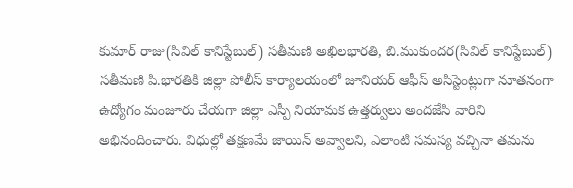కుమార్ రాజు(సివిల్ కానిస్టేబుల్) సతీమణి అఖిలభారతి, బి.ముకుందర(సివిల్ కానిస్టేబుల్) సతీమణి పి.భారతికి జిల్లా పోలీస్ కార్యాలయంలో జూనియర్ ఆఫీస్ అసిస్టెంట్లుగా నూతనంగా ఉద్యోగం మంజూరు చేయగా జిల్లా ఎస్పీ నియామక ఉత్తర్వులు అందజేసి వారిని అభినందించారు. విధుల్లో తక్షణమే జాయిన్ అవ్వాలని, ఎలాంటి సమస్య వచ్చినా తమను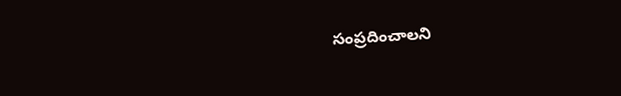సంప్రదించాలని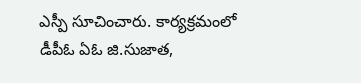ఎస్పీ సూచించారు. కార్యక్రమంలో డీపీఓ ఏఓ జి.సుజాత,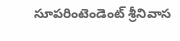సూపరింటెండెంట్ శ్రీనివాస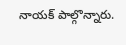నాయక్ పాల్గొన్నారు.